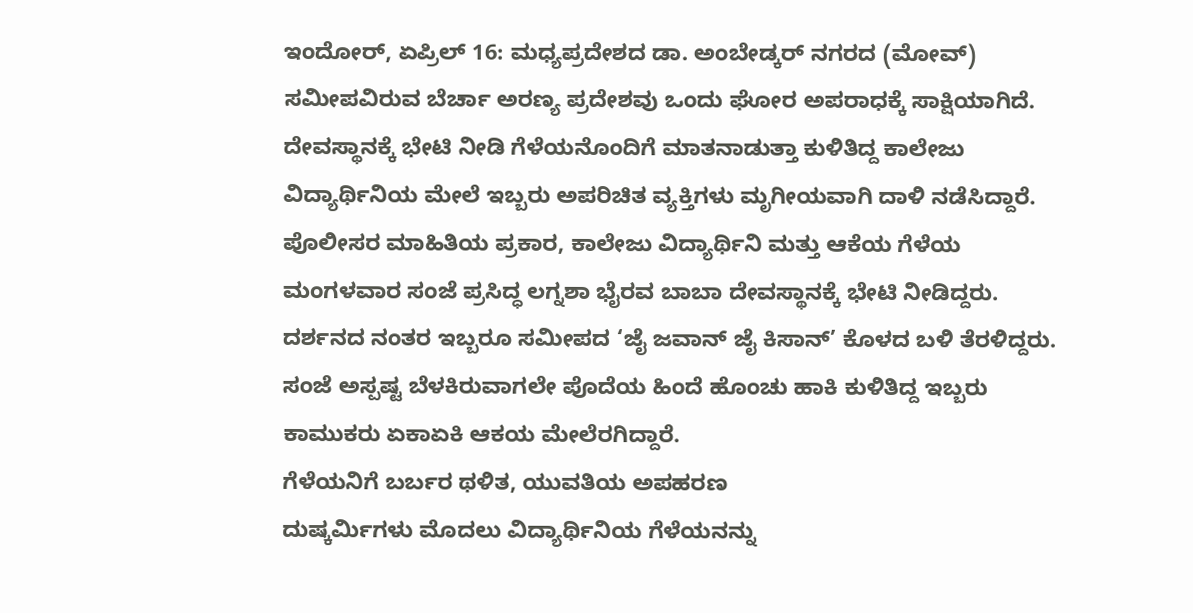ಇಂದೋರ್, ಏಪ್ರಿಲ್ 16: ಮಧ್ಯಪ್ರದೇಶದ ಡಾ. ಅಂಬೇಡ್ಕರ್ ನಗರದ (ಮೋವ್) ಸಮೀಪವಿರುವ ಬೆರ್ಚಾ ಅರಣ್ಯ ಪ್ರದೇಶವು ಒಂದು ಘೋರ ಅಪರಾಧಕ್ಕೆ ಸಾಕ್ಷಿಯಾಗಿದೆ. ದೇವಸ್ಥಾನಕ್ಕೆ ಭೇಟಿ ನೀಡಿ ಗೆಳೆಯನೊಂದಿಗೆ ಮಾತನಾಡುತ್ತಾ ಕುಳಿತಿದ್ದ ಕಾಲೇಜು ವಿದ್ಯಾರ್ಥಿನಿಯ ಮೇಲೆ ಇಬ್ಬರು ಅಪರಿಚಿತ ವ್ಯಕ್ತಿಗಳು ಮೃಗೀಯವಾಗಿ ದಾಳಿ ನಡೆಸಿದ್ದಾರೆ.
ಪೊಲೀಸರ ಮಾಹಿತಿಯ ಪ್ರಕಾರ, ಕಾಲೇಜು ವಿದ್ಯಾರ್ಥಿನಿ ಮತ್ತು ಆಕೆಯ ಗೆಳೆಯ ಮಂಗಳವಾರ ಸಂಜೆ ಪ್ರಸಿದ್ಧ ಲಗ್ನಶಾ ಭೈರವ ಬಾಬಾ ದೇವಸ್ಥಾನಕ್ಕೆ ಭೇಟಿ ನೀಡಿದ್ದರು. ದರ್ಶನದ ನಂತರ ಇಬ್ಬರೂ ಸಮೀಪದ ‘ಜೈ ಜವಾನ್ ಜೈ ಕಿಸಾನ್’ ಕೊಳದ ಬಳಿ ತೆರಳಿದ್ದರು. ಸಂಜೆ ಅಸ್ಪಷ್ಟ ಬೆಳಕಿರುವಾಗಲೇ ಪೊದೆಯ ಹಿಂದೆ ಹೊಂಚು ಹಾಕಿ ಕುಳಿತಿದ್ದ ಇಬ್ಬರು ಕಾಮುಕರು ಏಕಾಏಕಿ ಆಕಯ ಮೇಲೆರಗಿದ್ದಾರೆ.
ಗೆಳೆಯನಿಗೆ ಬರ್ಬರ ಥಳಿತ, ಯುವತಿಯ ಅಪಹರಣ
ದುಷ್ಕರ್ಮಿಗಳು ಮೊದಲು ವಿದ್ಯಾರ್ಥಿನಿಯ ಗೆಳೆಯನನ್ನು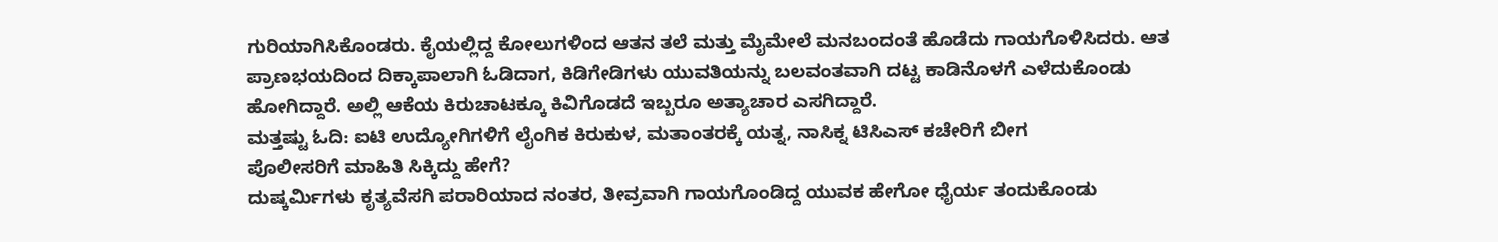ಗುರಿಯಾಗಿಸಿಕೊಂಡರು. ಕೈಯಲ್ಲಿದ್ದ ಕೋಲುಗಳಿಂದ ಆತನ ತಲೆ ಮತ್ತು ಮೈಮೇಲೆ ಮನಬಂದಂತೆ ಹೊಡೆದು ಗಾಯಗೊಳಿಸಿದರು. ಆತ ಪ್ರಾಣಭಯದಿಂದ ದಿಕ್ಕಾಪಾಲಾಗಿ ಓಡಿದಾಗ, ಕಿಡಿಗೇಡಿಗಳು ಯುವತಿಯನ್ನು ಬಲವಂತವಾಗಿ ದಟ್ಟ ಕಾಡಿನೊಳಗೆ ಎಳೆದುಕೊಂಡು ಹೋಗಿದ್ದಾರೆ. ಅಲ್ಲಿ ಆಕೆಯ ಕಿರುಚಾಟಕ್ಕೂ ಕಿವಿಗೊಡದೆ ಇಬ್ಬರೂ ಅತ್ಯಾಚಾರ ಎಸಗಿದ್ದಾರೆ.
ಮತ್ತಷ್ಟು ಓದಿ: ಐಟಿ ಉದ್ಯೋಗಿಗಳಿಗೆ ಲೈಂಗಿಕ ಕಿರುಕುಳ, ಮತಾಂತರಕ್ಕೆ ಯತ್ನ, ನಾಸಿಕ್ನ ಟಿಸಿಎಸ್ ಕಚೇರಿಗೆ ಬೀಗ
ಪೊಲೀಸರಿಗೆ ಮಾಹಿತಿ ಸಿಕ್ಕಿದ್ದು ಹೇಗೆ?
ದುಷ್ಕರ್ಮಿಗಳು ಕೃತ್ಯವೆಸಗಿ ಪರಾರಿಯಾದ ನಂತರ, ತೀವ್ರವಾಗಿ ಗಾಯಗೊಂಡಿದ್ದ ಯುವಕ ಹೇಗೋ ಧೈರ್ಯ ತಂದುಕೊಂಡು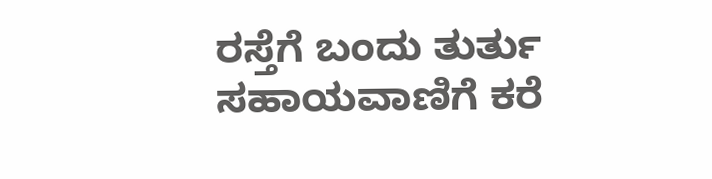ರಸ್ತೆಗೆ ಬಂದು ತುರ್ತು ಸಹಾಯವಾಣಿಗೆ ಕರೆ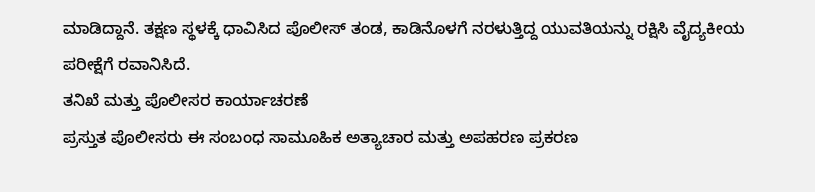ಮಾಡಿದ್ದಾನೆ. ತಕ್ಷಣ ಸ್ಥಳಕ್ಕೆ ಧಾವಿಸಿದ ಪೊಲೀಸ್ ತಂಡ, ಕಾಡಿನೊಳಗೆ ನರಳುತ್ತಿದ್ದ ಯುವತಿಯನ್ನು ರಕ್ಷಿಸಿ ವೈದ್ಯಕೀಯ ಪರೀಕ್ಷೆಗೆ ರವಾನಿಸಿದೆ.
ತನಿಖೆ ಮತ್ತು ಪೊಲೀಸರ ಕಾರ್ಯಾಚರಣೆ
ಪ್ರಸ್ತುತ ಪೊಲೀಸರು ಈ ಸಂಬಂಧ ಸಾಮೂಹಿಕ ಅತ್ಯಾಚಾರ ಮತ್ತು ಅಪಹರಣ ಪ್ರಕರಣ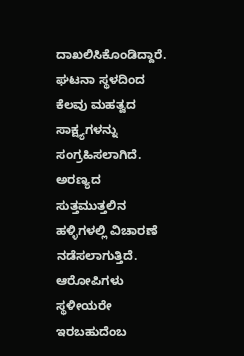ದಾಖಲಿಸಿಕೊಂಡಿದ್ದಾರೆ. ಘಟನಾ ಸ್ಥಳದಿಂದ ಕೆಲವು ಮಹತ್ವದ ಸಾಕ್ಷ್ಯಗಳನ್ನು ಸಂಗ್ರಹಿಸಲಾಗಿದೆ. ಅರಣ್ಯದ ಸುತ್ತಮುತ್ತಲಿನ ಹಳ್ಳಿಗಳಲ್ಲಿ ವಿಚಾರಣೆ ನಡೆಸಲಾಗುತ್ತಿದೆ. ಆರೋಪಿಗಳು ಸ್ಥಳೀಯರೇ ಇರಬಹುದೆಂಬ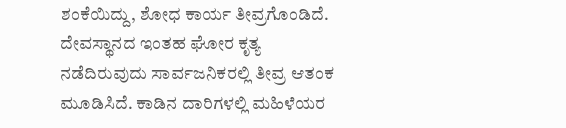ಶಂಕೆಯಿದ್ದು, ಶೋಧ ಕಾರ್ಯ ತೀವ್ರಗೊಂಡಿದೆ. ದೇವಸ್ಥಾನದ ಇಂತಹ ಘೋರ ಕೃತ್ಯ ನಡೆದಿರುವುದು ಸಾರ್ವಜನಿಕರಲ್ಲಿ ತೀವ್ರ ಆತಂಕ ಮೂಡಿಸಿದೆ. ಕಾಡಿನ ದಾರಿಗಳಲ್ಲಿ ಮಹಿಳೆಯರ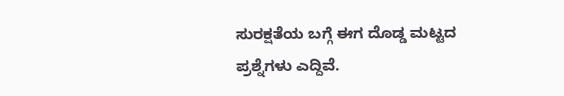ಸುರಕ್ಷತೆಯ ಬಗ್ಗೆ ಈಗ ದೊಡ್ಡ ಮಟ್ಟದ ಪ್ರಶ್ನೆಗಳು ಎದ್ದಿವೆ.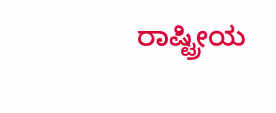ರಾಷ್ಟ್ರೀಯ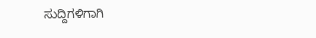ಸುದ್ದಿಗಳಿಗಾಗಿ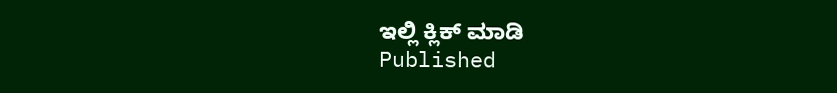ಇಲ್ಲಿ ಕ್ಲಿಕ್ ಮಾಡಿ
Published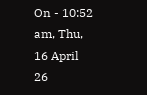On - 10:52 am, Thu, 16 April 26